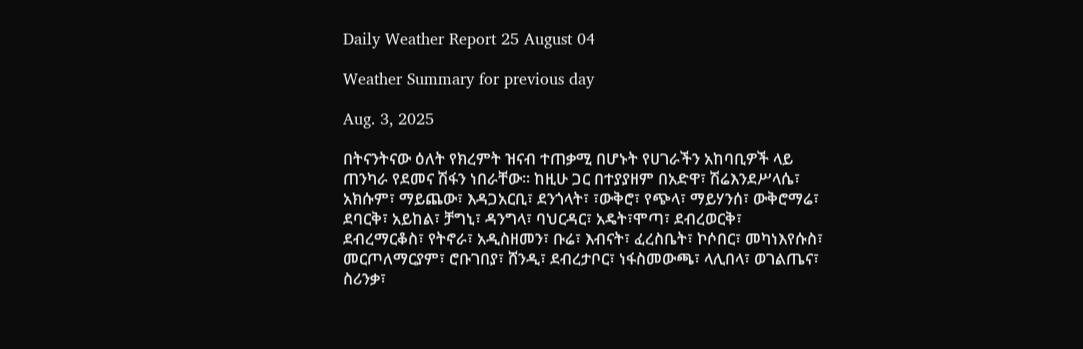Daily Weather Report 25 August 04

Weather Summary for previous day

Aug. 3, 2025

በትናንትናው ዕለት የክረምት ዝናብ ተጠቃሚ በሆኑት የሀገራችን አከባቢዎች ላይ ጠንካራ የደመና ሽፋን ነበራቸው፡፡ ከዚሁ ጋር በተያያዘም በአድዋ፣ ሽሬእንደሥላሴ፣ አክሱም፣ ማይጨው፣ እዳጋአርቢ፣ ደንጎላት፣ ፣ውቅሮ፣ የጭላ፣ ማይሃንሰ፣ ውቅሮማሬ፣ ደባርቅ፣ አይከል፣ ቻግኒ፣ ዳንግላ፣ ባህርዳር፣ አዴት፣ሞጣ፣ ደብረወርቅ፣ ደብረማርቆስ፣ የትኖራ፣ አዲስዘመን፣ ቡሬ፣ እብናት፣ ፈረስቤት፣ ኮሶበር፣ መካነእየሱስ፣ መርጦለማርያም፣ ሮቡገበያ፣ ሸንዲ፣ ደብረታቦር፣ ነፋስመውጫ፣ ላሊበላ፣ ወገልጤና፣ ስሪንቃ፣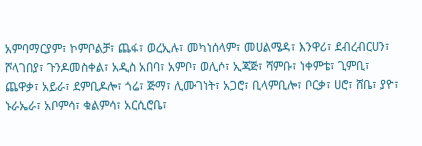አምባማርያም፣ ኮምቦልቻ፣ ጨፋ፣ ወረኢሉ፣ መካነሰላም፣ መሀልሜዳ፣ እንዋሪ፣ ደብረብርሀን፣ ሾላገበያ፣ ጉንዶመስቀል፣ አዲስ አበባ፣ አምቦ፣ ወሊሶ፣ ኢጃጅ፣ ሻምቡ፣ ነቀምቴ፣ ጊምቢ፣ ጨዋቃ፣ አይራ፣ ደምቢዶሎ፣ ጎሬ፣ ጅማ፣ ሊሙገነት፣ አጋሮ፣ ቢላምቢሎ፣ ቦርቃ፣ ሀሮ፣ ሸቤ፣ ያዮ፣ ኑራኤራ፣ አቦምሳ፣ ቁልምሳ፣ አርሲሮቤ፣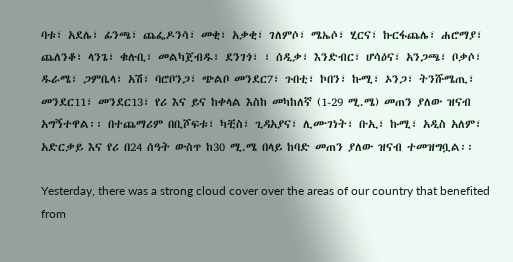ባቱ፣ አደሌ፣ ፊንጫ፣ ጨፌዶንሳ፣ መቂ፣ አቃቂ፣ ገለምሶ፣ ሜኤሶ፣ ሂርና፣ ኩርፋጨሌ፣ ሐሮማያ፣ ጨለንቆ፣ ላንጌ፣ ቁሉቢ፣ መልካጀብዱ፣ ደንገጎ፣ ፣ ሰዲቃ፣ እንድብር፣ ሆሳዕና፣ አንጋጫ፣ ቦቃሶ፣ ዱራሜ፣ ጋምቤላ፣ አሽ፣ ባሮቦንጋ፣ ጭልቦ መንደር7፣ ጉበቲ፣ ኮበን፣ ኩሚ፣ ኦንጋ፣ ትንሹሜጢ፣ መንደር11፣ መንደር13፣ የሪ እና ይና ከቀላል እስከ መካከለኛ (1-29 ሚ.ሜ) መጠን ያለው ዝናብ አግኝተዋል፡፡ በተጨማሪም በቢሾፍቱ፣ ካቺስ፣ ጊዳአያና፣ ሊሙገነት፣ ቡኢ፣ ኩሚ፣ አዲስ አለም፣ አድርቃይ እና የሪ በ24 ሰዓት ውስጥ ከ30 ሚ.ሜ በላይ ከባድ መጠን ያለው ዝናብ ተመዝግቧል፡፡

Yesterday, there was a strong cloud cover over the areas of our country that benefited from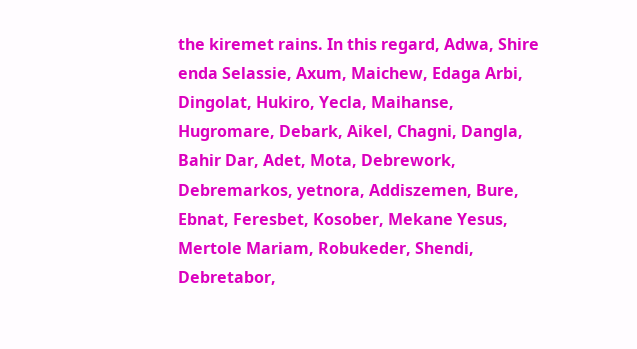the kiremet rains. In this regard, Adwa, Shire enda Selassie, Axum, Maichew, Edaga Arbi, Dingolat, Hukiro, Yecla, Maihanse, Hugromare, Debark, Aikel, Chagni, Dangla, Bahir Dar, Adet, Mota, Debrework, Debremarkos, yetnora, Addiszemen, Bure, Ebnat, Feresbet, Kosober, Mekane Yesus, Mertole Mariam, Robukeder, Shendi, Debretabor,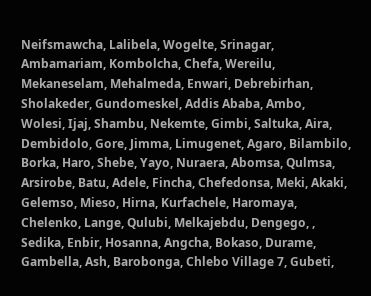Neifsmawcha, Lalibela, Wogelte, Srinagar, Ambamariam, Kombolcha, Chefa, Wereilu, Mekaneselam, Mehalmeda, Enwari, Debrebirhan, Sholakeder, Gundomeskel, Addis Ababa, Ambo, Wolesi, Ijaj, Shambu, Nekemte, Gimbi, Saltuka, Aira, Dembidolo, Gore, Jimma, Limugenet, Agaro, Bilambilo, Borka, Haro, Shebe, Yayo, Nuraera, Abomsa, Qulmsa, Arsirobe, Batu, Adele, Fincha, Chefedonsa, Meki, Akaki, Gelemso, Mieso, Hirna, Kurfachele, Haromaya, Chelenko, Lange, Qulubi, Melkajebdu, Dengego, , Sedika, Enbir, Hosanna, Angcha, Bokaso, Durame, Gambella, Ash, Barobonga, Chlebo Village 7, Gubeti,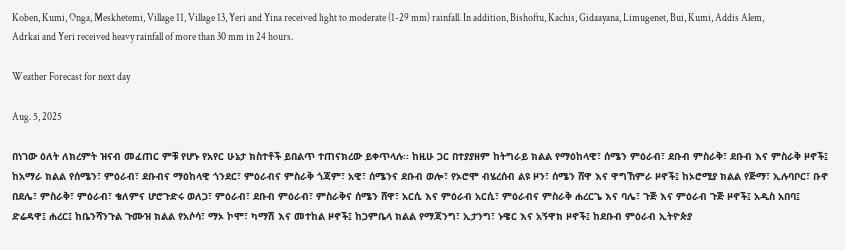Koben, Kumi, Onga, Meskhetemi, Village 11, Village 13, Yeri and Yina received light to moderate (1-29 mm) rainfall. In addition, Bishoftu, Kachis, Gidaayana, Limugenet, Bui, Kumi, Addis Alem, Adrkai and Yeri received heavy rainfall of more than 30 mm in 24 hours.

Weather Forecast for next day

Aug. 5, 2025

በነገው ዕለት ለክረምት ዝናብ መፈጠር ምቹ የሆኑ የአየር ሁኔታ ክስተቶች ይበልጥ ተጠናክረው ይቀጥላሉ፡፡ ከዚሁ ጋር በተያያዘም ከትግራይ ክልል የማዕከላዊ፣ ሰሜን ምዕራብ፣ ደቡብ ምስራቅ፣ ደቡብ እና ምስራቅ ዞኖች፤ ከአማራ ክልል የሰሜን፣ ምዕራብ፣ ደቡብና ማዕከላዊ ጎንደር፣ ምዕራብና ምስራቅ ጎጃም፣ አዊ፣ ሰሜንና ደቡብ ወሎ፣ የኦሮሞ ብሄረሰብ ልዩ ዞን፣ ሰሜን ሸዋ እና ዋግኸምራ ዞኖች፤ ከኦሮሚያ ክልል የጅማ፣ ኢሉባቦር፣ ቡኖ በደሌ፣ ምስራቅ፣ ምዕራብ፣ ቄለምና ሆሮጉድሩ ወለጋ፣ ምዕራብ፣ ደቡብ ምዕራብ፣ ምስራቅና ሰሜን ሸዋ፣ አርሲ እና ምዕራብ አርሲ፣ ምዕራብና ምስራቅ ሐረርጌ እና ባሌ፣ ጉጅ እና ምዕራብ ጉጅ ዞኖች፤ አዲስ አበባ፤ ድሬዳዋ፤ ሐረር፤ ከቤንሻንጉል ጉሙዝ ክልል የአሶሳ፣ ማኦ ኮሞ፣ ካማሽ እና መተከል ዞኖች፤ ከጋምቤላ ክልል የማጃንግ፣ ኢታንግ፣ ኑዌር እና አኝዋክ ዞኖች፤ ከደቡብ ምዕራብ ኢትዮጵያ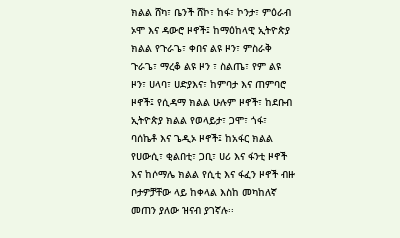ክልል ሸካ፣ ቤንች ሸኮ፣ ከፋ፣ ኮንታ፣ ምዕራብ ኦሞ እና ዳውሮ ዞኖች፤ ከማዕከላዊ ኢትዮጵያ ክልል የጉራጌ፣ ቀበና ልዩ ዞን፣ ምስራቅ ጉራጌ፣ ማረቆ ልዩ ዞን ፣ ስልጤ፣ የም ልዩ ዞን፣ ሀላባ፣ ሀድያእና፣ ከምባታ እና ጠምባሮ ዞኖች፤ የሲዳማ ክልል ሁሉም ዞኖች፣ ከደቡብ ኢትዮጵያ ክልል የወላይታ፣ ጋሞ፣ ጎፋ፣ ባሰኬቶ እና ጌዲኦ ዞኖች፤ ከአፋር ክልል የሀውሲ፣ ቂልበቲ፣ ጋቢ፣ ሀሪ እና ፋንቲ ዞኖች እና ከሶማሌ ክልል የሲቲ እና ፋፈን ዞኖች ብዙ ቦታዎቻቸው ላይ ከቀላል እስከ መካከለኛ መጠን ያለው ዝናብ ያገኛሉ፡፡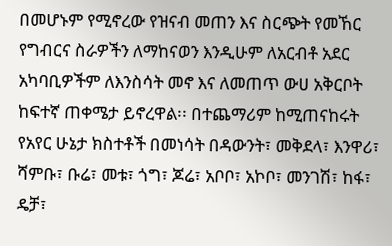በመሆኑም የሚኖረው የዝናብ መጠን እና ስርጭት የመኸር የግብርና ስራዎችን ለማከናወን እንዲሁም ለአርብቶ አደር አካባቢዎችም ለእንስሳት መኖ እና ለመጠጥ ውሀ አቅርቦት ከፍተኛ ጠቀሜታ ይኖረዋል፡፡ በተጨማሪም ከሚጠናከሩት የአየር ሁኔታ ክስተቶች በመነሳት በዳውንት፣ መቅደላ፣ እንዋሪ፣ ሻምቡ፣ ቡሬ፣ መቱ፣ ጎግ፣ ጆሬ፣ አቦቦ፣ አኮቦ፣ መንገሽ፣ ከፋ፣ ዴቻ፣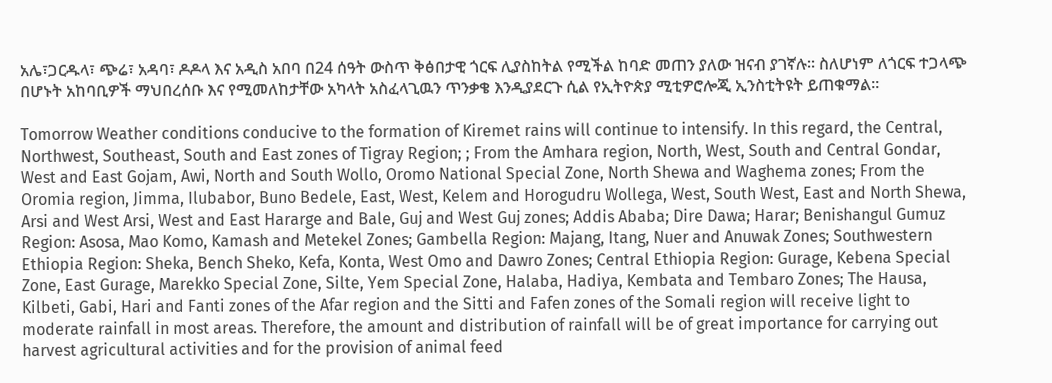አሌ፣ጋርዱላ፣ ጭሬ፣ አዳባ፣ ዶዶላ እና አዲስ አበባ በ24 ሰዓት ውስጥ ቅፅበታዊ ጎርፍ ሊያስከትል የሚችል ከባድ መጠን ያለው ዝናብ ያገኛሉ። ስለሆነም ለጎርፍ ተጋላጭ በሆኑት አከባቢዎች ማህበረሰቡ እና የሚመለከታቸው አካላት አስፈላጊዉን ጥንቃቄ እንዲያደርጉ ሲል የኢትዮጵያ ሚቲዎሮሎጂ ኢንስቲትዩት ይጠቁማል፡፡

Tomorrow Weather conditions conducive to the formation of Kiremet rains will continue to intensify. In this regard, the Central, Northwest, Southeast, South and East zones of Tigray Region; ; From the Amhara region, North, West, South and Central Gondar, West and East Gojam, Awi, North and South Wollo, Oromo National Special Zone, North Shewa and Waghema zones; From the Oromia region, Jimma, Ilubabor, Buno Bedele, East, West, Kelem and Horogudru Wollega, West, South West, East and North Shewa, Arsi and West Arsi, West and East Hararge and Bale, Guj and West Guj zones; Addis Ababa; Dire Dawa; Harar; Benishangul Gumuz Region: Asosa, Mao Komo, Kamash and Metekel Zones; Gambella Region: Majang, Itang, Nuer and Anuwak Zones; Southwestern Ethiopia Region: Sheka, Bench Sheko, Kefa, Konta, West Omo and Dawro Zones; Central Ethiopia Region: Gurage, Kebena Special Zone, East Gurage, Marekko Special Zone, Silte, Yem Special Zone, Halaba, Hadiya, Kembata and Tembaro Zones; The Hausa, Kilbeti, Gabi, Hari and Fanti zones of the Afar region and the Sitti and Fafen zones of the Somali region will receive light to moderate rainfall in most areas. Therefore, the amount and distribution of rainfall will be of great importance for carrying out harvest agricultural activities and for the provision of animal feed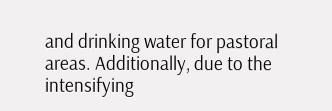and drinking water for pastoral areas. Additionally, due to the intensifying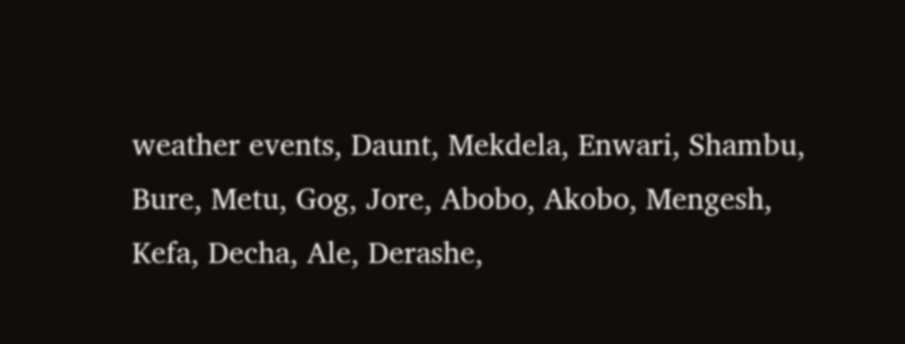weather events, Daunt, Mekdela, Enwari, Shambu, Bure, Metu, Gog, Jore, Abobo, Akobo, Mengesh, Kefa, Decha, Ale, Derashe,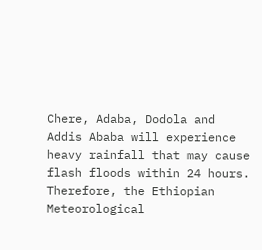Chere, Adaba, Dodola and Addis Ababa will experience heavy rainfall that may cause flash floods within 24 hours. Therefore, the Ethiopian Meteorological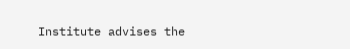Institute advises the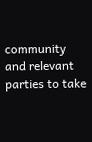community and relevant parties to take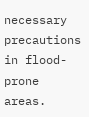necessary precautions in flood-prone areas.